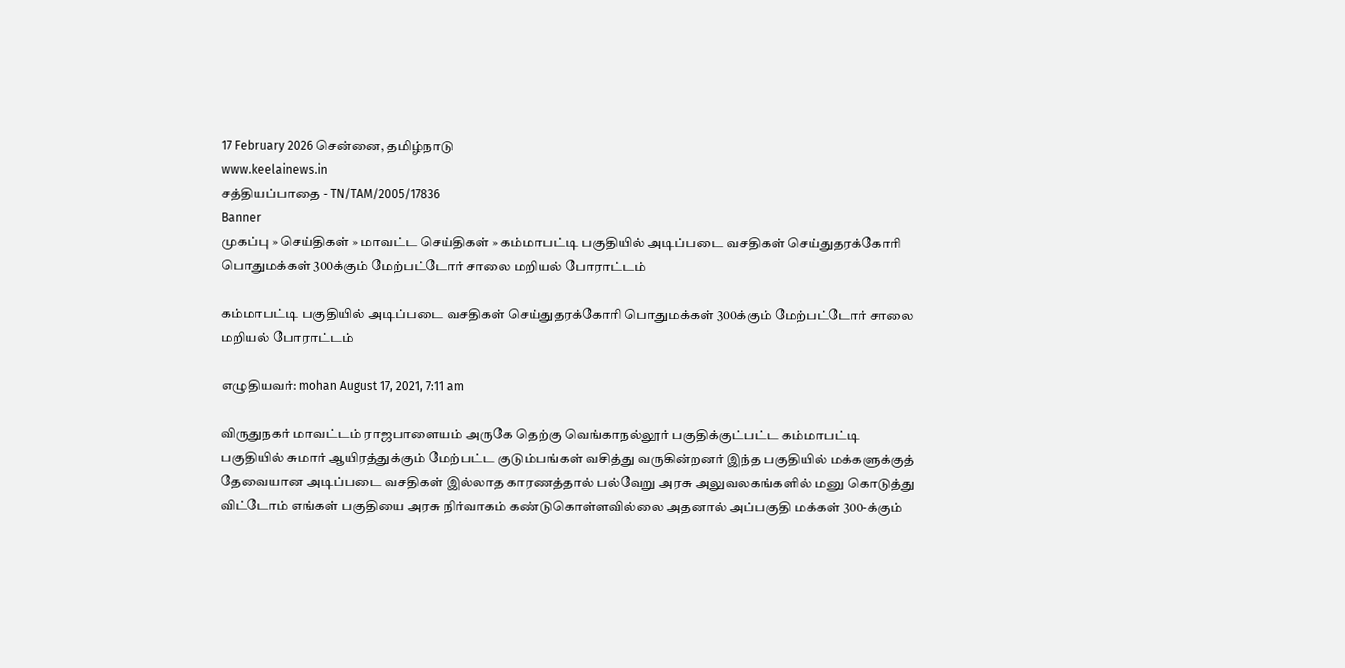17 February 2026 சென்னை, தமிழ்நாடு
www.keelainews.in
சத்தியப்பாதை - TN/TAM/2005/17836
Banner
முகப்பு » செய்திகள் » மாவட்ட செய்திகள் » கம்மாபட்டி பகுதியில் அடிப்படை வசதிகள் செய்துதரக்கோரி பொதுமக்கள் 300க்கும் மேற்பட்டோர் சாலை மறியல் போராட்டம்

கம்மாபட்டி பகுதியில் அடிப்படை வசதிகள் செய்துதரக்கோரி பொதுமக்கள் 300க்கும் மேற்பட்டோர் சாலை மறியல் போராட்டம்

எழுதியவர்: mohan August 17, 2021, 7:11 am

விருதுநகர் மாவட்டம் ராஜபாளையம் அருகே தெற்கு வெங்காநல்லூர் பகுதிக்குட்பட்ட கம்மாபட்டி பகுதியில் சுமார் ஆயிரத்துக்கும் மேற்பட்ட குடும்பங்கள் வசித்து வருகின்றனர் இந்த பகுதியில் மக்களுக்குத் தேவையான அடிப்படை வசதிகள் இல்லாத காரணத்தால் பல்வேறு அரசு அலுவலகங்களில் மனு கொடுத்து விட்டோம் எங்கள் பகுதியை அரசு நிர்வாகம் கண்டுகொள்ளவில்லை அதனால் அப்பகுதி மக்கள் 300-க்கும்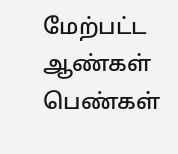மேற்பட்ட ஆண்கள் பெண்கள்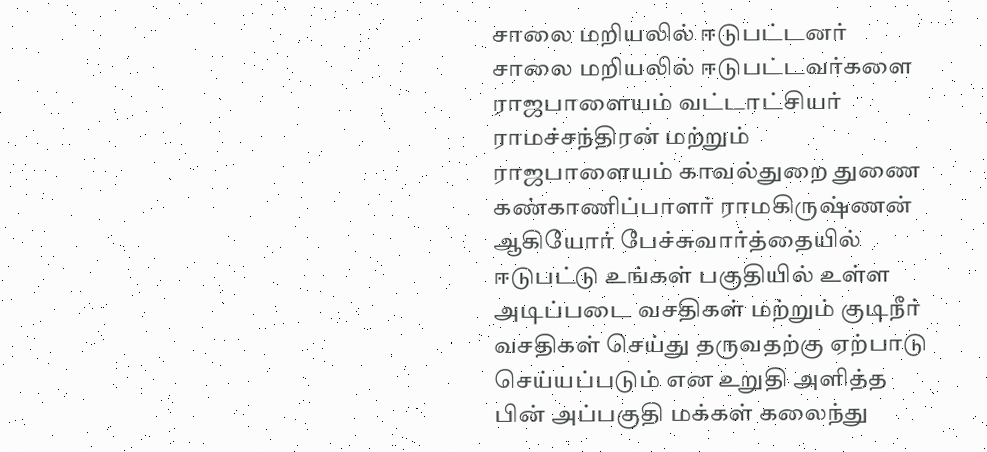சாலை மறியலில் ஈடுபட்டனர் சாலை மறியலில் ஈடுபட்டவர்களை ராஜபாளையம் வட்டாட்சியர் ராமச்சந்திரன் மற்றும் ராஜபாளையம் காவல்துறை துணை கண்காணிப்பாளர் ராமகிருஷ்ணன் ஆகியோர் பேச்சுவார்த்தையில் ஈடுபட்டு உங்கள் பகுதியில் உள்ள அடிப்படை வசதிகள் மற்றும் குடிநீர் வசதிகள் செய்து தருவதற்கு ஏற்பாடு செய்யப்படும் என உறுதி அளித்த பின் அப்பகுதி மக்கள் கலைந்து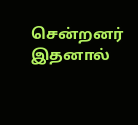சென்றனர் இதனால்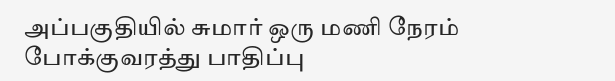அப்பகுதியில் சுமார் ஒரு மணி நேரம் போக்குவரத்து பாதிப்பு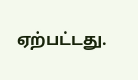ஏற்பட்டது.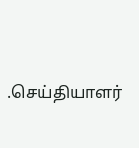.செய்தியாளர்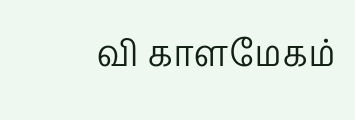வி காளமேகம்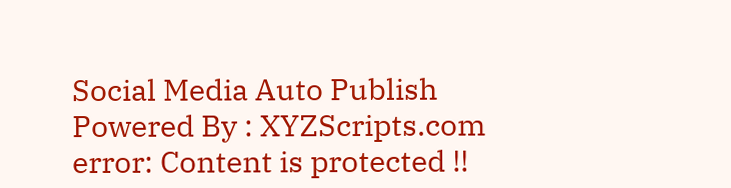Social Media Auto Publish Powered By : XYZScripts.com
error: Content is protected !!